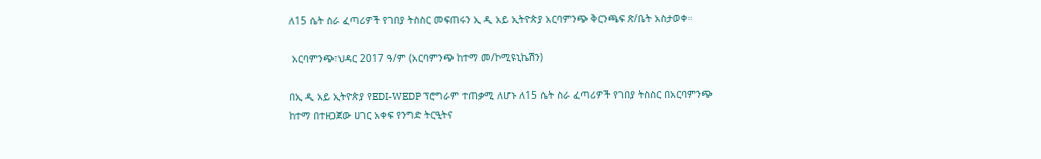ለ15 ሴት ስራ ፈጣሪዎች የገበያ ትስስር መፍጠሩን ኢ ዲ አይ ኢትዮጵያ አርባምንጭ ቅርንጫፍ ጽ/ቤት አስታወቀ።

 አርባምንጭ፣ህዳር 2017 ዓ/ም (አርባምንጭ ከተማ መ/ኮሚዩኒኬሽን)

በኢ ዲ አይ ኢትዮጵያ የEDI-WEDP ፕሮግራም ተጠቃሚ ለሆኑ ለ15 ሴት ስራ ፈጣሪዎች የገበያ ትስስር በአርባምንጭ ከተማ በተዘጋጀው ሀገር አቀፍ የንግድ ትርዒትና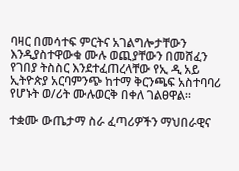ባዛር በመሳተፍ ምርትና አገልግሎታቸውን እንዲያስተዋውቁ ሙሉ ወጪያቸውን በመሸፈን የገበያ ትስስር እንደተፈጠረላቸው የኢ ዲ አይ ኢትዮጵያ አርባምንጭ ከተማ ቅርንጫፍ አስተባባሪ የሆኑት ወ/ሪት ሙሉወርቅ በቀለ ገልፀዋል።

ተቋሙ ውጤታማ ስራ ፈጣሪዎችን ማህበራዊና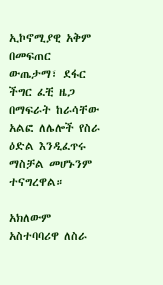ኢኮኖሚያዊ አቅም በመፍጠር ውጤታማ፣ ደፋር ችግር ፈቺ ዜጋ በማፍራት ከራሳቸው አልፎ ለሌሎች የስራ ዕድል እንዲፈጥሩ ማስቻል መሆኑንም ተናግረዋል።

አክለውም አስተባባሪዋ ለስራ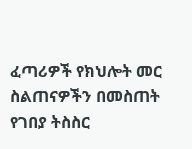ፈጣሪዎች የክህሎት መር ስልጠናዎችን በመስጠት የገበያ ትስስር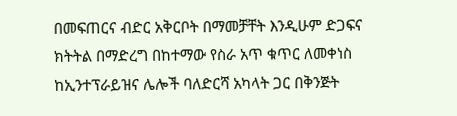በመፍጠርና ብድር አቅርቦት በማመቻቸት እንዲሁም ድጋፍና ክትትል በማድረግ በከተማው የስራ አጥ ቁጥር ለመቀነስ ከኢንተፕራይዝና ሌሎች ባለድርሻ አካላት ጋር በቅንጅት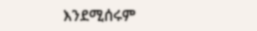እንደሚሰሩም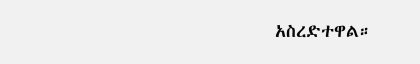አስረድተዋል።